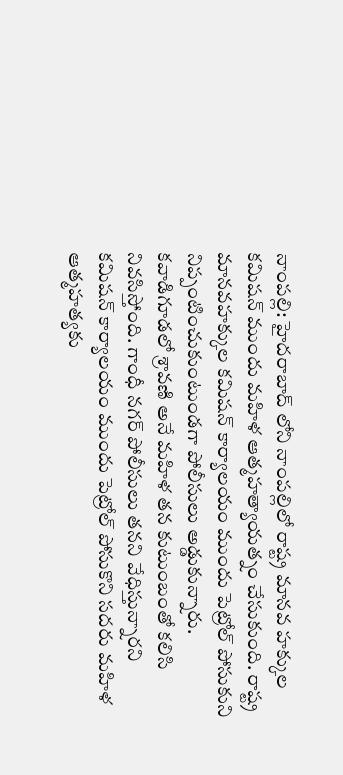నాంపల్లి: హైదరాబాద్ లోని నాంపల్లిలో రాష్ట్ర మానవ హక్కుల కమిషన్ ముందు మహిళ ఆత్మహత్యాయత్నం చేసుకుంది. రాష్ట్ర మానవహక్కుల కమిషన్ కార్యాలయం ముందు పెట్రోల్ పోసుకుని నిప్పంటించుకుంటుండగా పోలీసులు అడ్డుకున్నారు. కవాడిగూడలో శ్రావణి అనే మహిళ తన కుటుంబంతో కలిసి నివసిస్తోంది. గాంధీ నగర్ పోలీసులు తనని వేధిస్తున్నారని కమిషన్ కార్యాలయం ముందు పెట్రోల్ పోసుకొని సదరు మహిళ ఆత్మహత్యకు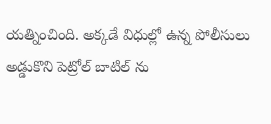యత్నించింది. అక్కడే విధుల్లో ఉన్న పోలీసులు అడ్డుకొని పెట్రోల్ బాటిల్ ను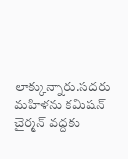లాక్కున్నారు.సదరు మహిళను కమిషన్ చైర్మన్ వద్దకు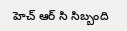హెచ్ ఆర్ సి సిబ్బంది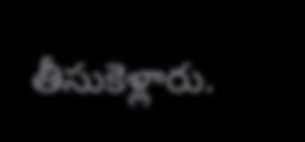తీసుకెళ్లారు.